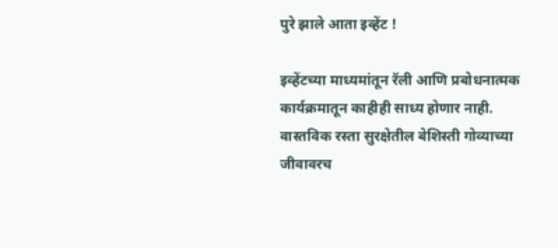पुरे झाले आता इव्हेंट !

इव्हेंटच्या माध्यमांतून रॅली आणि प्रबोधनात्मक कार्यक्रमातून काहीही साध्य होणार नाही. वास्तविक रस्ता सुरक्षेतील बेशिस्ती गोव्याच्या जीवावरच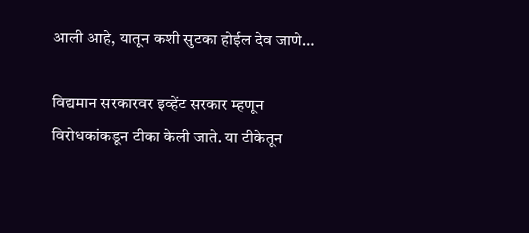आली आहे, यातून कशी सुटका होईल देव जाणे…

विद्यमान सरकारवर इव्हेंट सरकार म्हणून विरोधकांकडून टीका केली जाते. या टीकेतून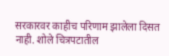सरकारवर काहीच परिणाम झालेला दिसत नाही. शोले चित्रपटातील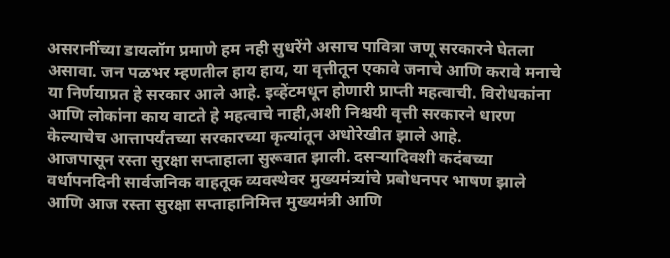असरानींच्या डायलॉग प्रमाणे हम नही सुधरेंगे असाच पावित्रा जणू सरकारने घेतला असावा. जन पळभर म्हणतील हाय हाय, या वृत्तीतून एकावे जनाचे आणि करावे मनाचे या निर्णयाप्रत हे सरकार आले आहे. इव्हेंटमधून होणारी प्राप्ती महत्वाची. विरोधकांना आणि लोकांना काय वाटते हे महत्वाचे नाही,अशी निश्चयी वृत्ती सरकारने धारण केल्याचेच आत्तापर्यंतच्या सरकारच्या कृत्यांतून अधोरेखीत झाले आहे.
आजपासून रस्ता सुरक्षा सप्ताहाला सुरूवात झाली. दसऱ्यादिवशी कदंबच्या वर्धापनदिनी सार्वजनिक वाहतूक व्यवस्थेवर मुख्यमंत्र्यांचे प्रबोधनपर भाषण झाले आणि आज रस्ता सुरक्षा सप्ताहानिमित्त मुख्यमंत्री आणि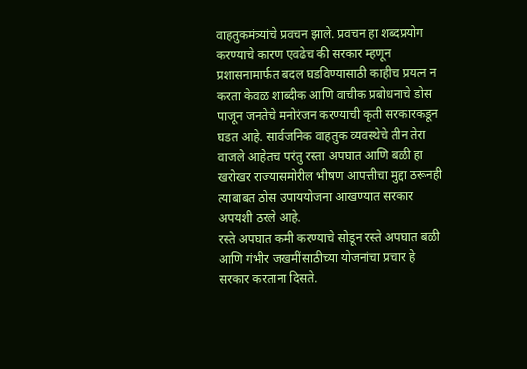वाहतुकमंत्र्यांचे प्रवचन झाले. प्रवचन हा शब्दप्रयोग करण्याचे कारण एवढेच की सरकार म्हणून प्रशासनामार्फत बदल घडविण्यासाठी काहीच प्रयत्न न करता केवळ शाब्दीक आणि वाचीक प्रबोधनाचे डोस पाजून जनतेचे मनोरंजन करण्याची कृती सरकारकडून घडत आहे. सार्वजनिक वाहतुक व्यवस्थेचे तीन तेरा वाजले आहेतच परंतु रस्ता अपघात आणि बळी हा खरोखर राज्यासमोरील भीषण आपत्तीचा मुद्दा ठरूनही त्याबाबत ठोस उपाययोजना आखण्यात सरकार अपयशी ठरले आहे.
रस्ते अपघात कमी करण्याचे सोडून रस्ते अपघात बळी आणि गंभीर जखमींसाठीच्या योजनांचा प्रचार हे सरकार करताना दिसते.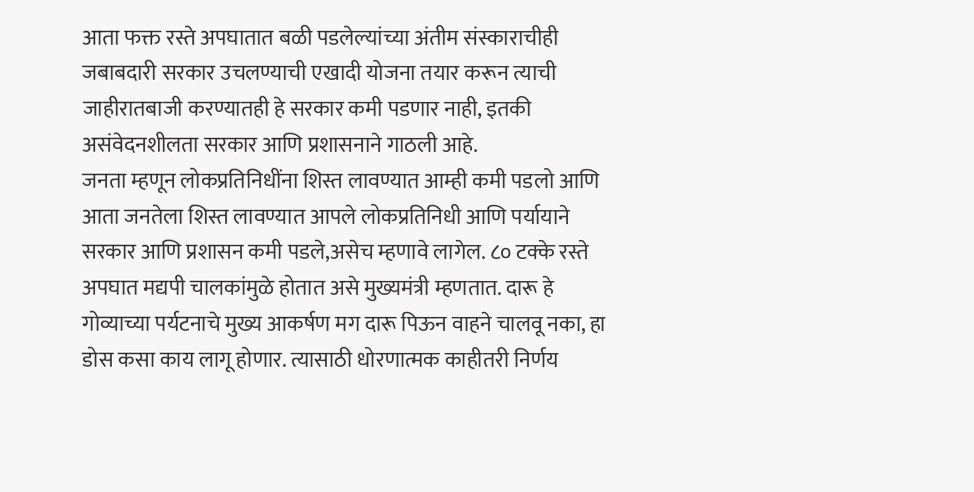आता फक्त रस्ते अपघातात बळी पडलेल्यांच्या अंतीम संस्काराचीही जबाबदारी सरकार उचलण्याची एखादी योजना तयार करून त्याची जाहीरातबाजी करण्यातही हे सरकार कमी पडणार नाही, इतकी असंवेदनशीलता सरकार आणि प्रशासनाने गाठली आहे.
जनता म्हणून लोकप्रतिनिधींना शिस्त लावण्यात आम्ही कमी पडलो आणि आता जनतेला शिस्त लावण्यात आपले लोकप्रतिनिधी आणि पर्यायाने सरकार आणि प्रशासन कमी पडले,असेच म्हणावे लागेल. ८० टक्के रस्ते अपघात मद्यपी चालकांमुळे होतात असे मुख्यमंत्री म्हणतात. दारू हे गोव्याच्या पर्यटनाचे मुख्य आकर्षण मग दारू पिऊन वाहने चालवू नका, हा डोस कसा काय लागू होणार. त्यासाठी धोरणात्मक काहीतरी निर्णय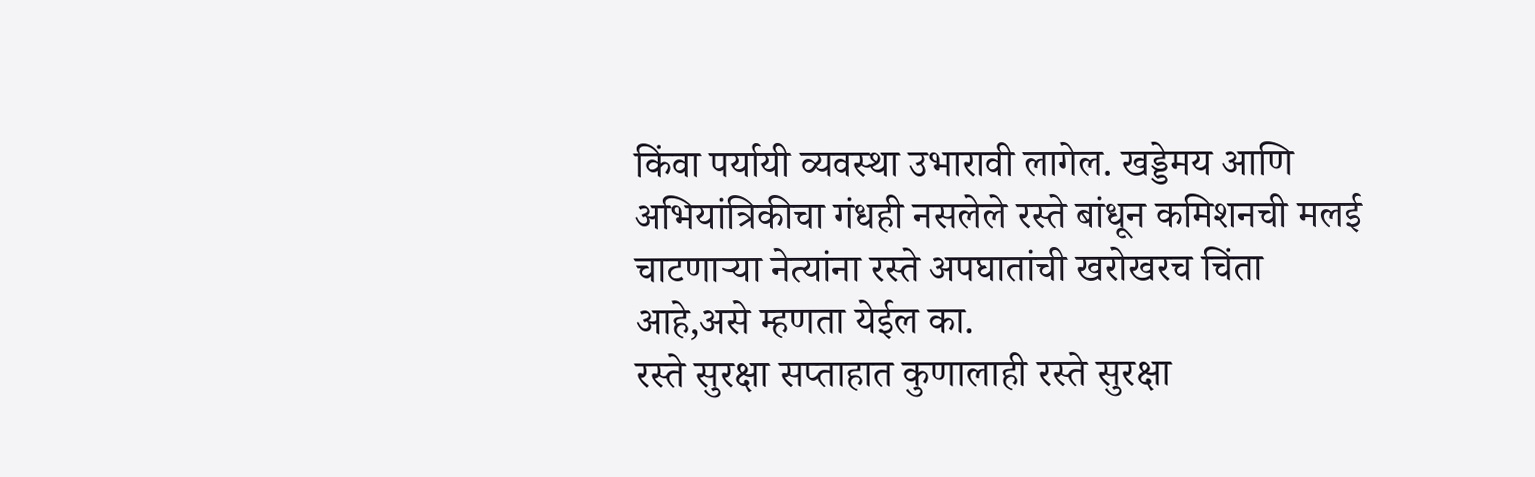किंवा पर्यायी व्यवस्था उभारावी लागेल. खड्डेमय आणि अभियांत्रिकीचा गंधही नसलेले रस्ते बांधून कमिशनची मलई चाटणाऱ्या नेत्यांना रस्ते अपघातांची खरोखरच चिंता आहे,असे म्हणता येईल का.
रस्ते सुरक्षा सप्ताहात कुणालाही रस्ते सुरक्षा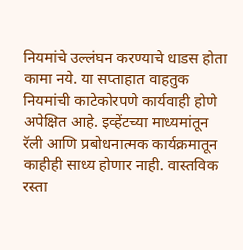नियमांचे उल्लंघन करण्याचे धाडस होता कामा नये. या सप्ताहात वाहतुक नियमांची काटेकोरपणे कार्यवाही होणे अपेक्षित आहे. इव्हेंटच्या माध्यमांतून रॅली आणि प्रबोधनात्मक कार्यक्रमातून काहीही साध्य होणार नाही. वास्तविक रस्ता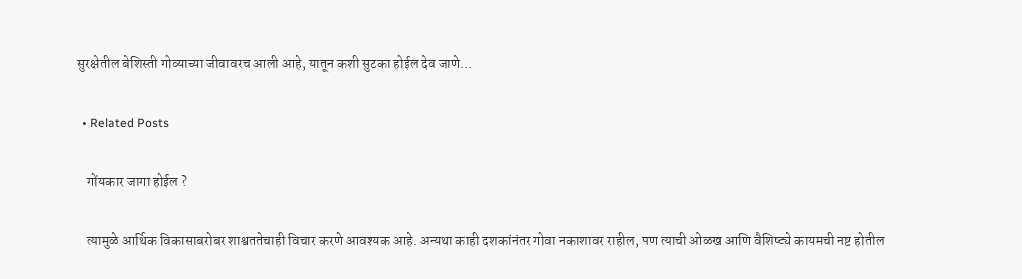सुरक्षेतील बेशिस्ती गोव्याच्या जीवावरच आली आहे, यातून कशी सुटका होईल देव जाणे…

  • Related Posts

    गोंयकार जागा होईल ?

    त्यामुळे आर्थिक विकासाबरोबर शाश्वततेचाही विचार करणे आवश्यक आहे. अन्यथा काही दशकांनंतर गोवा नकाशावर राहील, पण त्याची ओळख आणि वैशिष्ट्ये कायमची नष्ट होतील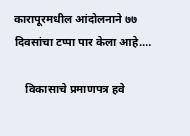कारापूरमधील आंदोलनाने ७७ दिवसांचा टप्पा पार केला आहे.…

    विकासाचे प्रमाणपत्र हवे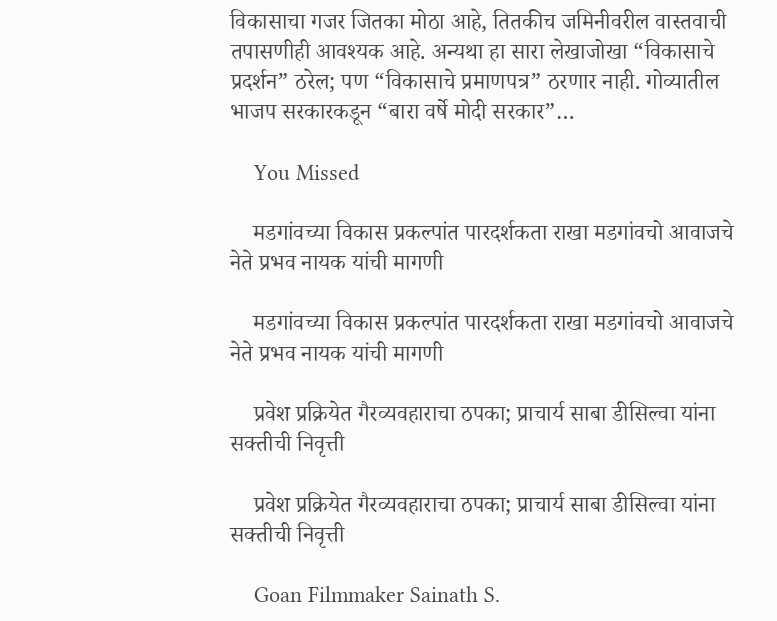विकासाचा गजर जितका मोठा आहे, तितकीच जमिनीवरील वास्तवाची तपासणीही आवश्यक आहे. अन्यथा हा सारा लेखाजोखा “विकासाचे प्रदर्शन” ठरेल; पण “विकासाचे प्रमाणपत्र” ठरणार नाही. गोव्यातील भाजप सरकारकडून “बारा वर्षे मोदी सरकार”…

    You Missed

    मडगांवच्या विकास प्रकल्पांत पारदर्शकता राखा मडगांवचो आवाजचे नेते प्रभव नायक यांची मागणी

    मडगांवच्या विकास प्रकल्पांत पारदर्शकता राखा मडगांवचो आवाजचे नेते प्रभव नायक यांची मागणी

    प्रवेश प्रक्रियेत गैरव्यवहाराचा ठपका; प्राचार्य साबा डीसिल्वा यांना सक्तीची निवृत्ती

    प्रवेश प्रक्रियेत गैरव्यवहाराचा ठपका; प्राचार्य साबा डीसिल्वा यांना सक्तीची निवृत्ती

    Goan Filmmaker Sainath S.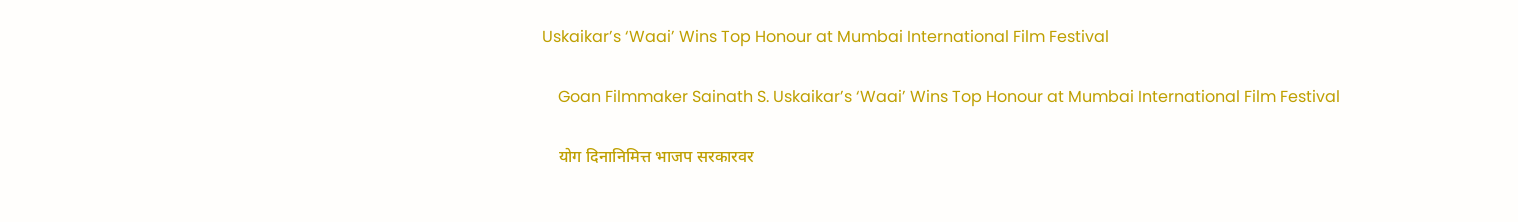Uskaikar’s ‘Waai’ Wins Top Honour at Mumbai International Film Festival

    Goan Filmmaker Sainath S. Uskaikar’s ‘Waai’ Wins Top Honour at Mumbai International Film Festival

    योग दिनानिमित्त भाजप सरकारवर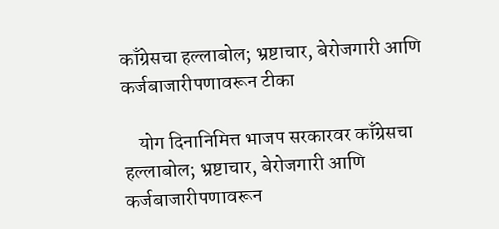काँग्रेसचा हल्लाबोल; भ्रष्टाचार, बेरोजगारी आणि कर्जबाजारीपणावरून टीका

    योग दिनानिमित्त भाजप सरकारवर काँग्रेसचा हल्लाबोल; भ्रष्टाचार, बेरोजगारी आणि कर्जबाजारीपणावरून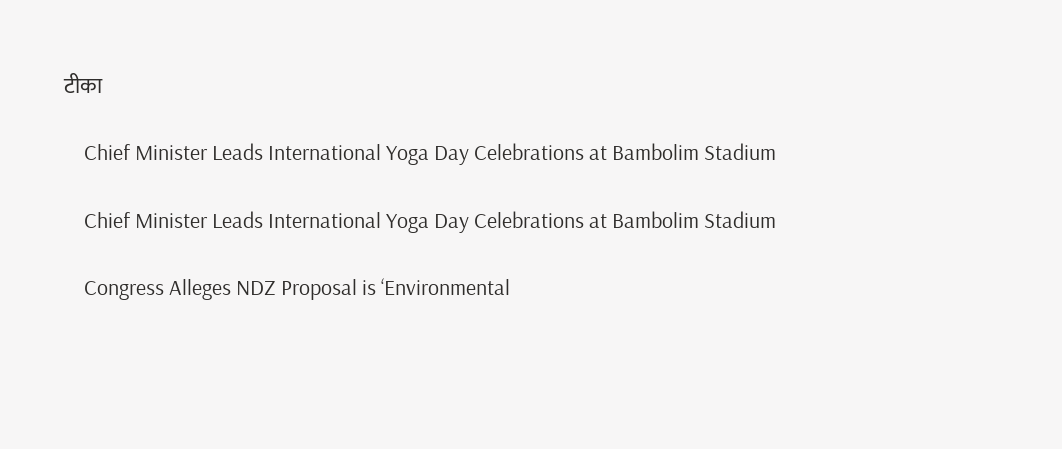टीका

    Chief Minister Leads International Yoga Day Celebrations at Bambolim Stadium

    Chief Minister Leads International Yoga Day Celebrations at Bambolim Stadium

    Congress Alleges NDZ Proposal is ‘Environmental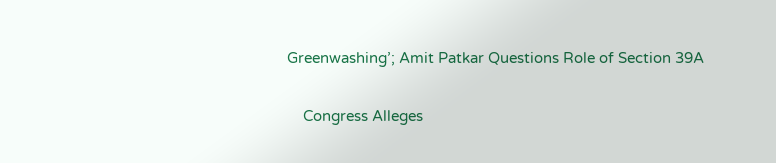Greenwashing’; Amit Patkar Questions Role of Section 39A

    Congress Alleges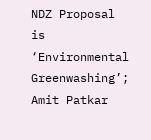NDZ Proposal is ‘Environmental Greenwashing’; Amit Patkar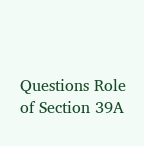Questions Role of Section 39A